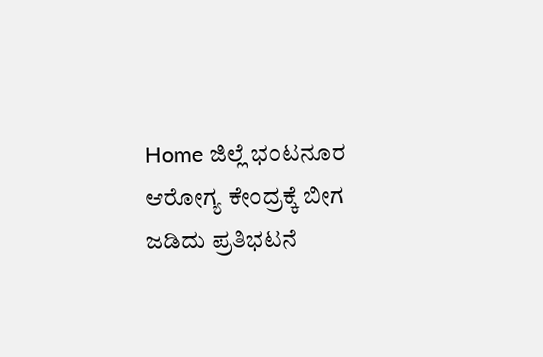Home ಜಿಲ್ಲೆ ಭಂಟನೂರ ಆರೋಗ್ಯ ಕೇಂದ್ರಕ್ಕೆ ಬೀಗ ಜಡಿದು ಪ್ರತಿಭಟನೆ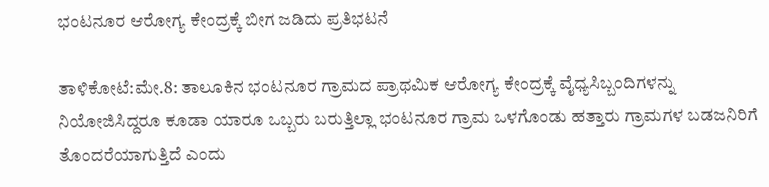ಭಂಟನೂರ ಆರೋಗ್ಯ ಕೇಂದ್ರಕ್ಕೆ ಬೀಗ ಜಡಿದು ಪ್ರತಿಭಟನೆ

ತಾಳಿಕೋಟೆ:ಮೇ.8: ತಾಲೂಕಿನ ಭಂಟನೂರ ಗ್ರಾಮದ ಪ್ರಾಥಮಿಕ ಆರೋಗ್ಯ ಕೇಂದ್ರಕ್ಕೆ ವೈಧ್ಯಸಿಬ್ಬಂದಿಗಳನ್ನು ನಿಯೋಜಿಸಿದ್ದರೂ ಕೂಡಾ ಯಾರೂ ಒಬ್ಬರು ಬರುತ್ತಿಲ್ಲಾ ಭಂಟನೂರ ಗ್ರಾಮ ಒಳಗೊಂಡು ಹತ್ತಾರು ಗ್ರಾಮಗಳ ಬಡಜನಿರಿಗೆ ತೊಂದರೆಯಾಗುತ್ತಿದೆ ಎಂದು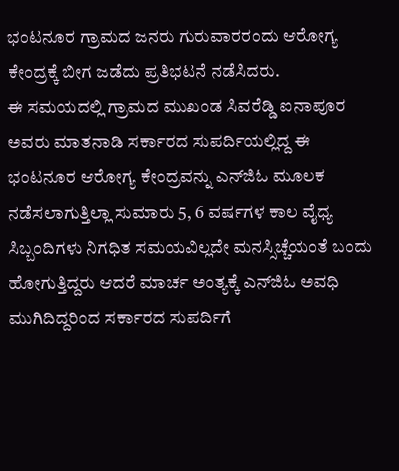ಭಂಟನೂರ ಗ್ರಾಮದ ಜನರು ಗುರುವಾರರಂದು ಆರೋಗ್ಯ ಕೇಂದ್ರಕ್ಕೆ ಬೀಗ ಜಡೆದು ಪ್ರತಿಭಟನೆ ನಡೆಸಿದರು.
ಈ ಸಮಯದಲ್ಲಿ ಗ್ರಾಮದ ಮುಖಂಡ ಸಿವರೆಡ್ಡಿ ಐನಾಪೂರ ಅವರು ಮಾತನಾಡಿ ಸರ್ಕಾರದ ಸುಪರ್ದಿಯಲ್ಲಿದ್ದ ಈ ಭಂಟನೂರ ಆರೋಗ್ಯ ಕೇಂದ್ರವನ್ನು ಎನ್‍ಜಿಓ ಮೂಲಕ ನಡೆಸಲಾಗುತ್ತಿಲ್ಲಾ ಸುಮಾರು 5, 6 ವರ್ಷಗಳ ಕಾಲ ವೈಧ್ಯ ಸಿಬ್ಬಂದಿಗಳು ನಿಗಧಿತ ಸಮಯವಿಲ್ಲದೇ ಮನಸ್ಸಿಚ್ಚೆಯಂತೆ ಬಂದು ಹೋಗುತ್ತಿದ್ದರು ಆದರೆ ಮಾರ್ಚ ಅಂತ್ಯಕ್ಕೆ ಎನ್‍ಜಿಓ ಅವಧಿ ಮುಗಿದಿದ್ದರಿಂದ ಸರ್ಕಾರದ ಸುಪರ್ದಿಗೆ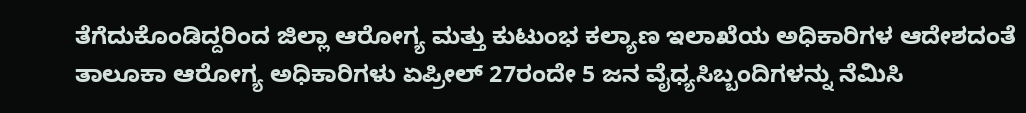ತೆಗೆದುಕೊಂಡಿದ್ದರಿಂದ ಜಿಲ್ಲಾ ಆರೋಗ್ಯ ಮತ್ತು ಕುಟುಂಭ ಕಲ್ಯಾಣ ಇಲಾಖೆಯ ಅಧಿಕಾರಿಗಳ ಆದೇಶದಂತೆ ತಾಲೂಕಾ ಆರೋಗ್ಯ ಅಧಿಕಾರಿಗಳು ಏಪ್ರೀಲ್ 27ರಂದೇ 5 ಜನ ವೈಧ್ಯಸಿಬ್ಬಂದಿಗಳನ್ನು ನೆಮಿಸಿ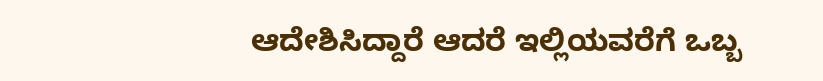ಆದೇಶಿಸಿದ್ದಾರೆ ಆದರೆ ಇಲ್ಲಿಯವರೆಗೆ ಒಬ್ಬ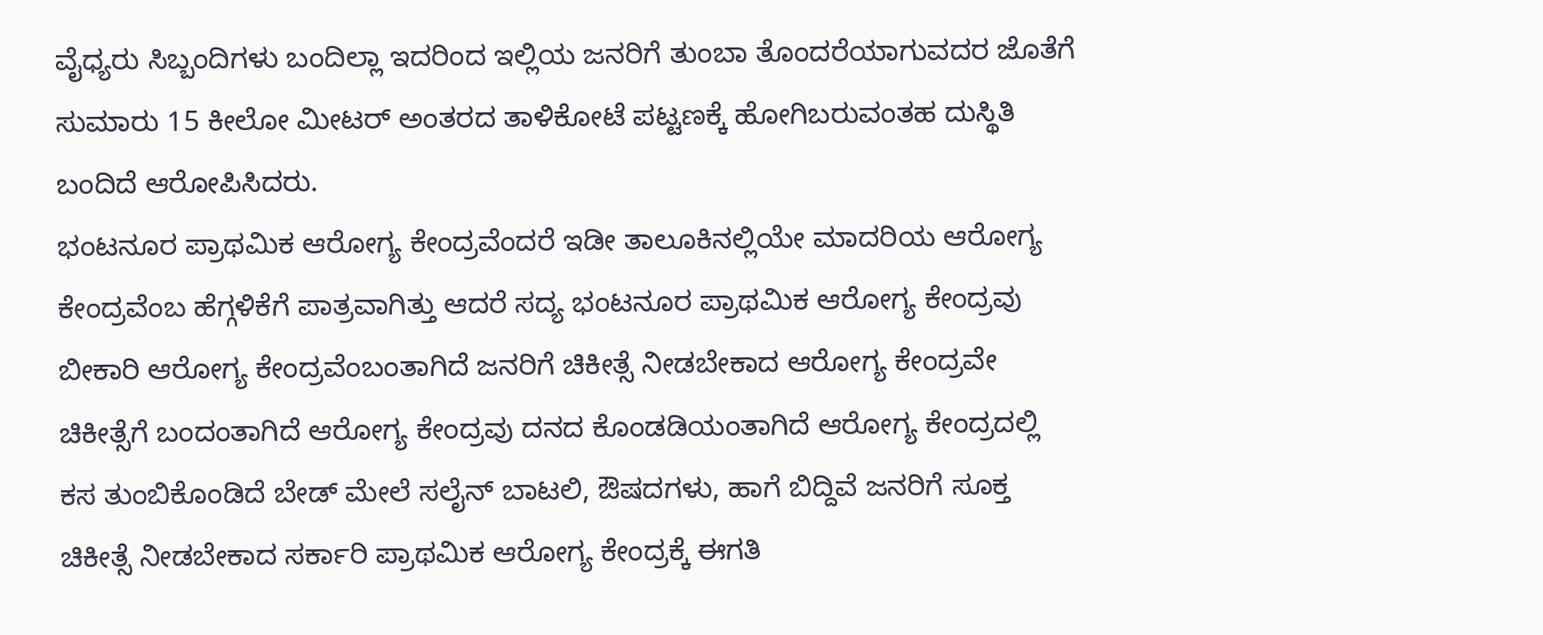ವೈಧ್ಯರು ಸಿಬ್ಬಂದಿಗಳು ಬಂದಿಲ್ಲಾ ಇದರಿಂದ ಇಲ್ಲಿಯ ಜನರಿಗೆ ತುಂಬಾ ತೊಂದರೆಯಾಗುವದರ ಜೊತೆಗೆ ಸುಮಾರು 15 ಕೀಲೋ ಮೀಟರ್ ಅಂತರದ ತಾಳಿಕೋಟೆ ಪಟ್ಟಣಕ್ಕೆ ಹೋಗಿಬರುವಂತಹ ದುಸ್ಥಿತಿ ಬಂದಿದೆ ಆರೋಪಿಸಿದರು.
ಭಂಟನೂರ ಪ್ರಾಥಮಿಕ ಆರೋಗ್ಯ ಕೇಂದ್ರವೆಂದರೆ ಇಡೀ ತಾಲೂಕಿನಲ್ಲಿಯೇ ಮಾದರಿಯ ಆರೋಗ್ಯ ಕೇಂದ್ರವೆಂಬ ಹೆಗ್ಗಳಿಕೆಗೆ ಪಾತ್ರವಾಗಿತ್ತು ಆದರೆ ಸದ್ಯ ಭಂಟನೂರ ಪ್ರಾಥಮಿಕ ಆರೋಗ್ಯ ಕೇಂದ್ರವು ಬೀಕಾರಿ ಆರೋಗ್ಯ ಕೇಂದ್ರವೆಂಬಂತಾಗಿದೆ ಜನರಿಗೆ ಚಿಕೀತ್ಸೆ ನೀಡಬೇಕಾದ ಆರೋಗ್ಯ ಕೇಂದ್ರವೇ ಚಿಕೀತ್ಸೆಗೆ ಬಂದಂತಾಗಿದೆ ಆರೋಗ್ಯ ಕೇಂದ್ರವು ದನದ ಕೊಂಡಡಿಯಂತಾಗಿದೆ ಆರೋಗ್ಯ ಕೇಂದ್ರದಲ್ಲಿ ಕಸ ತುಂಬಿಕೊಂಡಿದೆ ಬೇಡ್ ಮೇಲೆ ಸಲೈನ್ ಬಾಟಲಿ, ಔಷದಗಳು, ಹಾಗೆ ಬಿದ್ದಿವೆ ಜನರಿಗೆ ಸೂಕ್ತ ಚಿಕೀತ್ಸೆ ನೀಡಬೇಕಾದ ಸರ್ಕಾರಿ ಪ್ರಾಥಮಿಕ ಆರೋಗ್ಯ ಕೇಂದ್ರಕ್ಕೆ ಈಗತಿ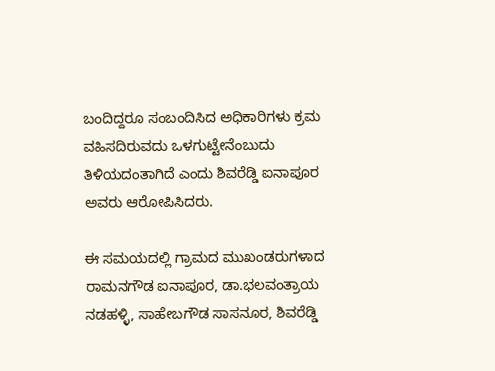ಬಂದಿದ್ದರೂ ಸಂಬಂದಿಸಿದ ಅಧಿಕಾರಿಗಳು ಕ್ರಮ ವಹಿಸದಿರುವದು ಒಳಗುಟ್ಟೇನೆಂಬುದು ತಿಳಿಯದಂತಾಗಿದೆ ಎಂದು ಶಿವರೆಡ್ಡಿ ಐನಾಪೂರ ಅವರು ಆರೋಪಿಸಿದರು.

ಈ ಸಮಯದಲ್ಲಿ ಗ್ರಾಮದ ಮುಖಂಡರುಗಳಾದ ರಾಮನಗೌಡ ಐನಾಪೂರ, ಡಾ.ಭಲವಂತ್ರಾಯ ನಡಹಳ್ಳಿ, ಸಾಹೇಬಗೌಡ ಸಾಸನೂರ, ಶಿವರೆಡ್ಡಿ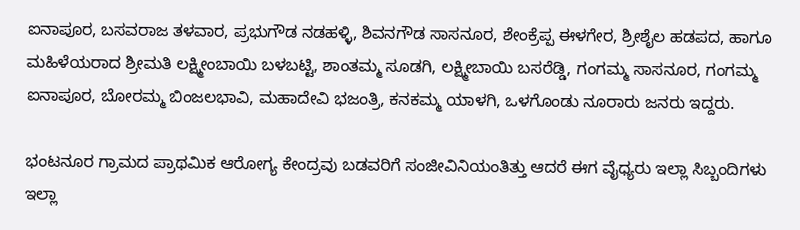ಐನಾಪೂರ, ಬಸವರಾಜ ತಳವಾರ, ಪ್ರಭುಗೌಡ ನಡಹಳ್ಳಿ, ಶಿವನಗೌಡ ಸಾಸನೂರ, ಶೇಂಕ್ರೆಪ್ಪ ಈಳಗೇರ, ಶ್ರೀಶೈಲ ಹಡಪದ, ಹಾಗೂ ಮಹಿಳೆಯರಾದ ಶ್ರೀಮತಿ ಲಕ್ಷ್ಮೀಂಬಾಯಿ ಬಳಬಟ್ಟಿ, ಶಾಂತಮ್ಮ ಸೂಡಗಿ, ಲಕ್ಷ್ಮೀಬಾಯಿ ಬಸರೆಡ್ಡಿ, ಗಂಗಮ್ಮ ಸಾಸನೂರ, ಗಂಗಮ್ಮ ಐನಾಪೂರ, ಬೋರಮ್ಮ ಬಿಂಜಲಭಾವಿ, ಮಹಾದೇವಿ ಭಜಂತ್ರಿ, ಕನಕಮ್ಮ ಯಾಳಗಿ, ಒಳಗೊಂಡು ನೂರಾರು ಜನರು ಇದ್ದರು.

ಭಂಟನೂರ ಗ್ರಾಮದ ಪ್ರಾಥಮಿಕ ಆರೋಗ್ಯ ಕೇಂದ್ರವು ಬಡವರಿಗೆ ಸಂಜೀವಿನಿಯಂತಿತ್ತು ಆದರೆ ಈಗ ವೈಧ್ಯರು ಇಲ್ಲಾ ಸಿಬ್ಬಂದಿಗಳು ಇಲ್ಲಾ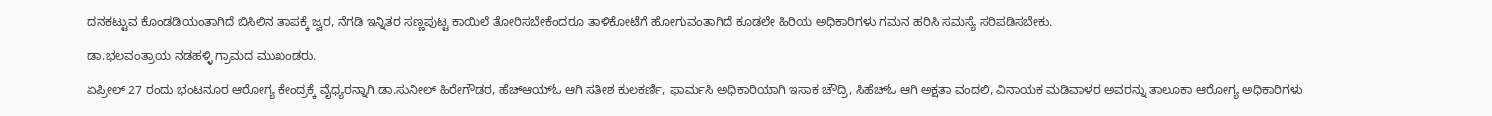ದನಕಟ್ಟುವ ಕೊಂಡಡಿಯಂತಾಗಿದೆ ಬಿಸಿಲಿನ ತಾಪಕ್ಕೆ ಜ್ವರ, ನೆಗಡಿ ಇನ್ನಿತರ ಸಣ್ಣಪುಟ್ಟ ಕಾಯಿಲೆ ತೋರಿಸಬೇಕೆಂದರೂ ತಾಳಿಕೋಟೆಗೆ ಹೋಗುವಂತಾಗಿದೆ ಕೂಡಲೇ ಹಿರಿಯ ಅಧಿಕಾರಿಗಳು ಗಮನ ಹರಿಸಿ ಸಮಸ್ಯೆ ಸರಿಪಡಿಸಬೇಕು.

ಡಾ.ಭಲವಂತ್ರಾಯ ನಡಹಳ್ಳಿ ಗ್ರಾಮದ ಮುಖಂಡರು.

ಏಪ್ರೀಲ್ 27 ರಂದು ಭಂಟನೂರ ಆರೋಗ್ಯ ಕೇಂದ್ರಕ್ಕೆ ವೈಧ್ಯರನ್ನಾಗಿ ಡಾ.ಸುನೀಲ್ ಹಿರೇಗೌಡರ, ಹೆಚ್‍ಆಯ್‍ಓ ಆಗಿ ಸತೀಶ ಕುಲಕರ್ಣಿ, ಫಾರ್ಮಸಿ ಅಧಿಕಾರಿಯಾಗಿ ಇಸಾಕ ಚೌದ್ರಿ, ಸಿಹೆಚ್‍ಓ ಆಗಿ ಅಕ್ಷತಾ ವಂದಲಿ, ವಿನಾಯಕ ಮಡಿವಾಳರ ಅವರನ್ನು ತಾಲೂಕಾ ಆರೋಗ್ಯ ಅಧಿಕಾರಿಗಳು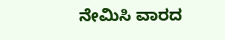ನೇಮಿಸಿ ವಾರದ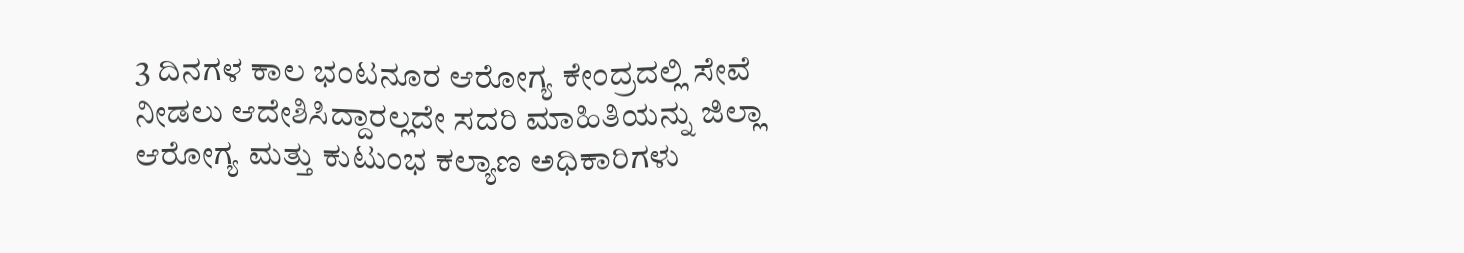3 ದಿನಗಳ ಕಾಲ ಭಂಟನೂರ ಆರೋಗ್ಯ ಕೇಂದ್ರದಲ್ಲಿ ಸೇವೆ ನೀಡಲು ಆದೇಶಿಸಿದ್ದಾರಲ್ಲದೇ ಸದರಿ ಮಾಹಿತಿಯನ್ನು ಜಿಲ್ಲಾ ಆರೋಗ್ಯ ಮತ್ತು ಕುಟುಂಭ ಕಲ್ಯಾಣ ಅಧಿಕಾರಿಗಳು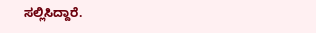ಸಲ್ಲಿಸಿದ್ದಾರೆ.